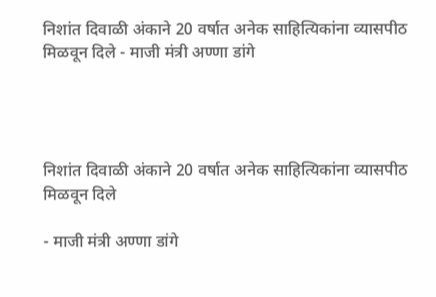निशांत दिवाळी अंकाने 20 वर्षात अनेक साहित्यिकांना व्यासपीठ मिळवून दिले - माजी मंत्री अण्णा डांगे




निशांत दिवाळी अंकाने 20 वर्षात अनेक साहित्यिकांना व्यासपीठ मिळवून दिले

- माजी मंत्री अण्णा डांगे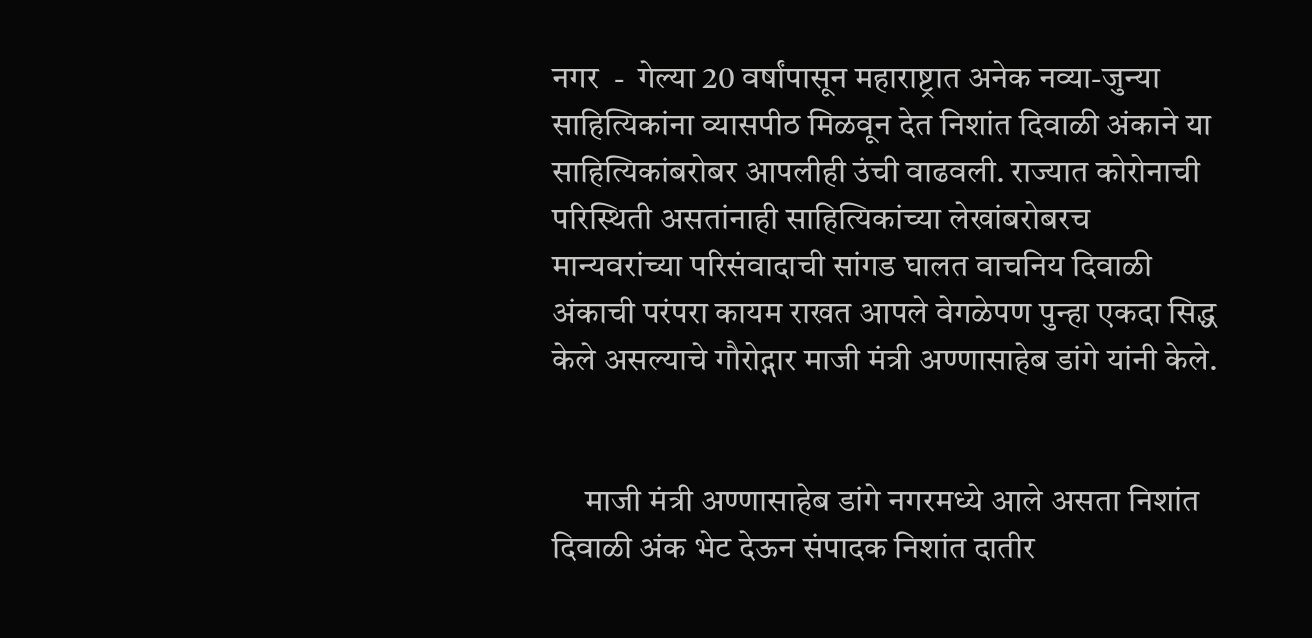नगर  -  गेल्या 20 वर्षांपासून महाराष्ट्रात अनेक नव्या-जुन्या साहित्यिकांना व्यासपीठ मिळवून देत निशांत दिवाळी अंकाने या साहित्यिकांबरोबर आपलीही उंची वाढवली. राज्यात कोरोनाची परिस्थिती असतांनाही साहित्यिकांच्या लेखांबरोबरच मान्यवरांच्या परिसंवादाची सांगड घालत वाचनिय दिवाळी अंकाची परंपरा कायम राखत आपले वेगळेपण पुन्हा एकदा सिद्ध केले असल्याचे गौरोद्गार माजी मंत्री अण्णासाहेब डांगे यांनी केले.


     माजी मंत्री अण्णासाहेब डांगे नगरमध्ये आले असता निशांत दिवाळी अंक भेट देऊन संपादक निशांत दातीर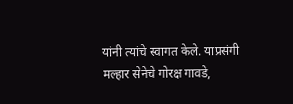यांनी त्यांचे स्वागत केले. याप्रसंगी मल्हार सेनेचे गोरक्ष गावडे,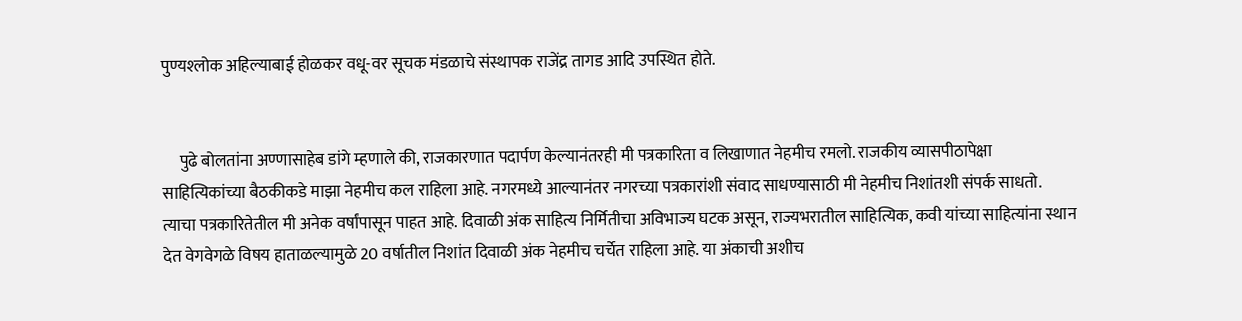पुण्यश्‍लोक अहिल्याबाई होळकर वधू-वर सूचक मंडळाचे संस्थापक राजेंद्र तागड आदि उपस्थित होते.


     पुढे बोलतांना अण्णासाहेब डांगे म्हणाले की, राजकारणात पदार्पण केल्यानंतरही मी पत्रकारिता व लिखाणात नेहमीच रमलो. राजकीय व्यासपीठापेक्षा साहित्यिकांच्या बैठकीकडे माझा नेहमीच कल राहिला आहे. नगरमध्ये आल्यानंतर नगरच्या पत्रकारांशी संवाद साधण्यासाठी मी नेहमीच निशांतशी संपर्क साधतो. त्याचा पत्रकारितेतील मी अनेक वर्षांपासून पाहत आहे. दिवाळी अंक साहित्य निर्मितीचा अविभाज्य घटक असून, राज्यभरातील साहित्यिक, कवी यांच्या साहित्यांना स्थान देत वेगवेगळे विषय हाताळल्यामुळे 20 वर्षातील निशांत दिवाळी अंक नेहमीच चर्चेत राहिला आहे. या अंकाची अशीच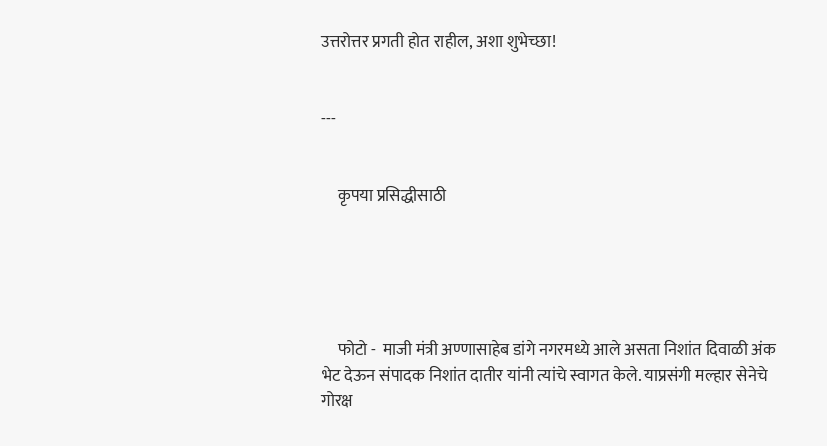उत्तरोत्तर प्रगती होत राहील, अशा शुभेच्छा!


---


     कृपया प्रसिद्धीसाठी





     फोटो -  माजी मंत्री अण्णासाहेब डांगे नगरमध्ये आले असता निशांत दिवाळी अंक भेट देऊन संपादक निशांत दातीर यांनी त्यांचे स्वागत केले. याप्रसंगी मल्हार सेनेचे गोरक्ष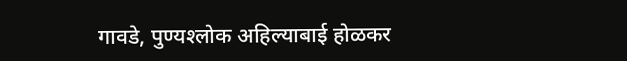गावडे, पुण्यश्‍लोक अहिल्याबाई होळकर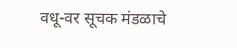वधू-वर सूचक मंडळाचे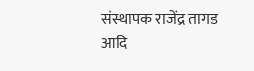संस्थापक राजेंद्र तागड आदि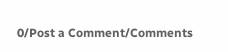0/Post a Comment/Comments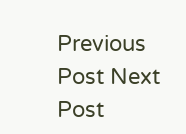Previous Post Next Post